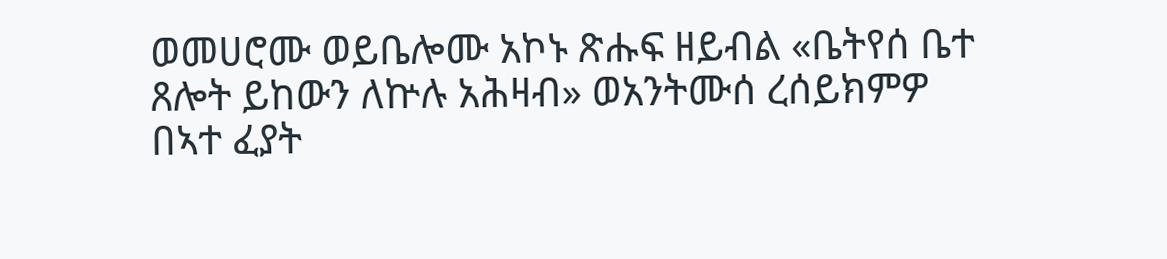ወመሀሮሙ ወይቤሎሙ አኮኑ ጽሑፍ ዘይብል «ቤትየሰ ቤተ ጸሎት ይከውን ለኵሉ አሕዛብ» ወአንትሙሰ ረሰይክምዎ በኣተ ፈያት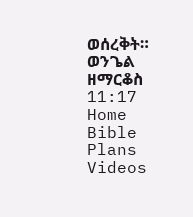ወሰረቅት።
ወንጌል ዘማርቆስ 11:17
Home
Bible
Plans
Videos